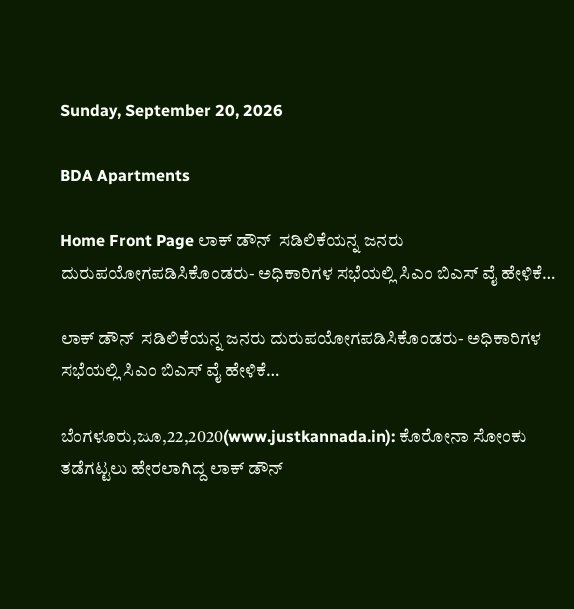Sunday, September 20, 2026

BDA Apartments

Home Front Page ಲಾಕ್ ಡೌನ್  ಸಡಿಲಿಕೆಯನ್ನ ಜನರು ದುರುಪಯೋಗಪಡಿಸಿಕೊಂಡರು- ಅಧಿಕಾರಿಗಳ ಸಭೆಯಲ್ಲಿ ಸಿಎಂ ಬಿಎಸ್ ವೈ ಹೇಳಿಕೆ…

ಲಾಕ್ ಡೌನ್  ಸಡಿಲಿಕೆಯನ್ನ ಜನರು ದುರುಪಯೋಗಪಡಿಸಿಕೊಂಡರು- ಅಧಿಕಾರಿಗಳ ಸಭೆಯಲ್ಲಿ ಸಿಎಂ ಬಿಎಸ್ ವೈ ಹೇಳಿಕೆ…

ಬೆಂಗಳೂರು,ಜೂ,22,2020(www.justkannada.in): ಕೊರೋನಾ ಸೋಂಕು ತಡೆಗಟ್ಟಲು ಹೇರಲಾಗಿದ್ದ ಲಾಕ್ ಡೌನ್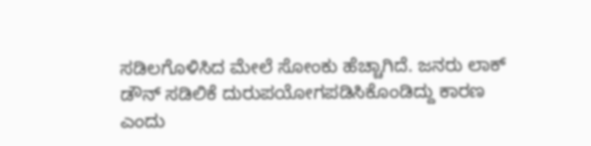ಸಡಿಲಗೊಳಿಸಿದ ಮೇಲೆ ಸೋಂಕು ಹೆಚ್ಚಾಗಿದೆ. ಜನರು ಲಾಕ್ ಡೌನ್ ಸಡಿಲಿಕೆ ದುರುಪಯೋಗಪಡಿಸಿಕೊಂಡಿದ್ದು ಕಾರಣ ಎಂದು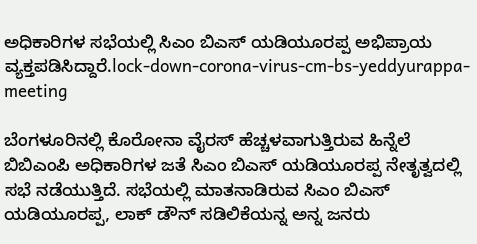ಅಧಿಕಾರಿಗಳ ಸಭೆಯಲ್ಲಿ ಸಿಎಂ ಬಿಎಸ್ ಯಡಿಯೂರಪ್ಪ ಅಭಿಪ್ರಾಯ ವ್ಯಕ್ತಪಡಿಸಿದ್ದಾರೆ.lock-down-corona-virus-cm-bs-yeddyurappa-meeting

ಬೆಂಗಳೂರಿನಲ್ಲಿ ಕೊರೋನಾ ವೈರಸ್ ಹೆಚ್ಚಳವಾಗುತ್ತಿರುವ ಹಿನ್ನೆಲೆ ಬಿಬಿಎಂಪಿ ಅಧಿಕಾರಿಗಳ ಜತೆ ಸಿಎಂ ಬಿಎಸ್ ಯಡಿಯೂರಪ್ಪ ನೇತೃತ್ವದಲ್ಲಿ ಸಭೆ ನಡೆಯುತ್ತಿದೆ. ಸಭೆಯಲ್ಲಿ ಮಾತನಾಡಿರುವ ಸಿಎಂ ಬಿಎಸ್ ಯಡಿಯೂರಪ್ಪ, ಲಾಕ್ ಡೌನ್ ಸಡಿಲಿಕೆಯನ್ನ ಅನ್ನ ಜನರು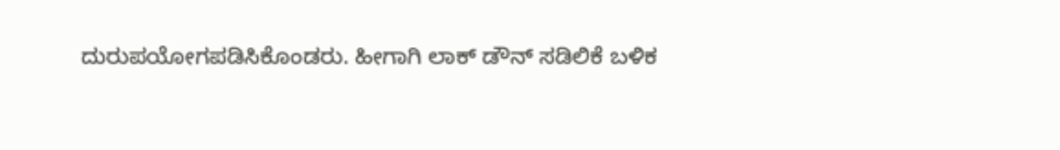ದುರುಪಯೋಗಪಡಿಸಿಕೊಂಡರು. ಹೀಗಾಗಿ ಲಾಕ್ ಡೌನ್ ಸಡಿಲಿಕೆ ಬಳಿಕ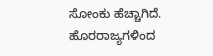ಸೋಂಕು ಹೆಚ್ಚಾಗಿದೆ.  ಹೊರರಾಜ್ಯಗಳಿಂದ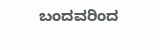ಬಂದವರಿಂದ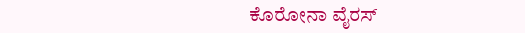ಕೊರೋನಾ ವೈರಸ್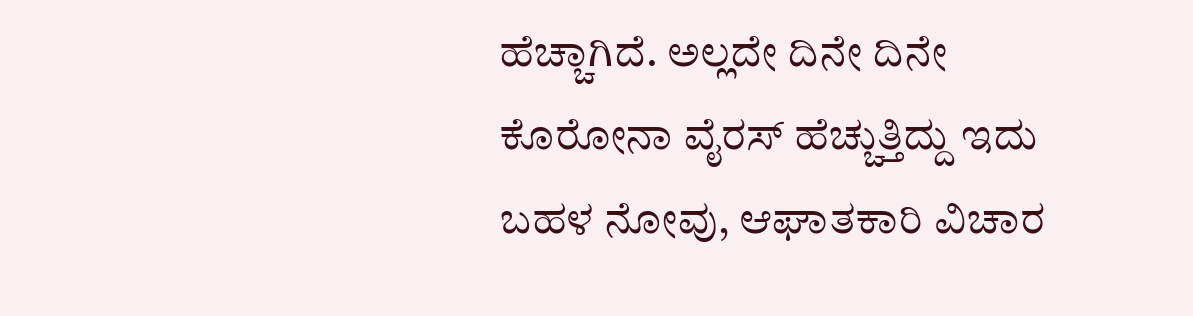ಹೆಚ್ಚಾಗಿದೆ. ಅಲ್ಲದೇ ದಿನೇ ದಿನೇ ಕೊರೋನಾ ವೈರಸ್ ಹೆಚ್ಚುತ್ತಿದ್ದು ಇದು ಬಹಳ ನೋವು, ಆಘಾತಕಾರಿ ವಿಚಾರ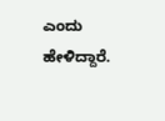ಎಂದು ಹೇಳಿದ್ದಾರೆ.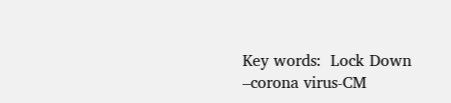Key words:  Lock Down –corona virus-CM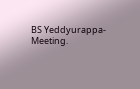BS Yeddyurappa- Meeting.